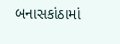બનાસકાંઠામાં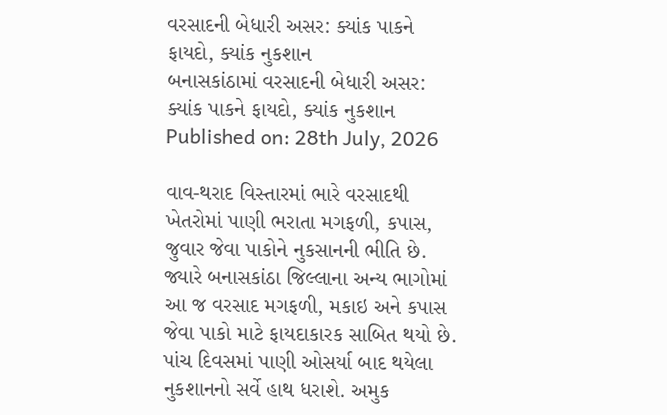વરસાદની બેધારી અસર: ક્યાંક પાકને ફાયદો, ક્યાંક નુકશાન
બનાસકાંઠામાં વરસાદની બેધારી અસર: ક્યાંક પાકને ફાયદો, ક્યાંક નુકશાન
Published on: 28th July, 2026

વાવ-થરાદ વિસ્તારમાં ભારે વરસાદથી ખેતરોમાં પાણી ભરાતા મગફળી, કપાસ, જુવાર જેવા પાકોને નુકસાનની ભીતિ છે. જ્યારે બનાસકાંઠા જિલ્લાના અન્ય ભાગોમાં આ જ વરસાદ મગફળી, મકાઇ અને કપાસ જેવા પાકો માટે ફાયદાકારક સાબિત થયો છે. પાંચ દિવસમાં પાણી ઓસર્યા બાદ થયેલા નુકશાનનો સર્વે હાથ ધરાશે. અમુક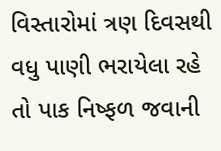વિસ્તારોમાં ત્રણ દિવસથી વધુ પાણી ભરાયેલા રહે તો પાક નિષ્ફળ જવાની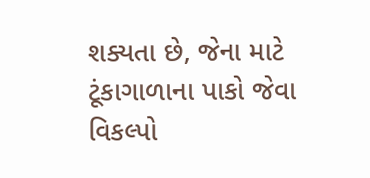શક્યતા છે, જેના માટે ટૂંકાગાળાના પાકો જેવા વિકલ્પો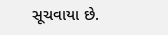સૂચવાયા છે.